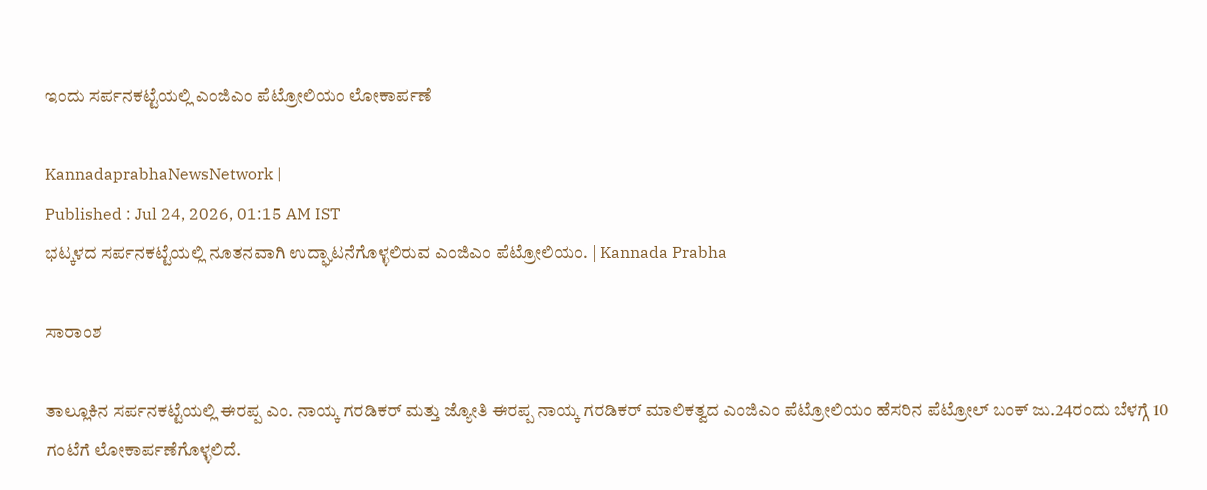ಇಂದು ಸರ್ಪನಕಟ್ಟೆಯಲ್ಲಿ ಎಂಜಿಎಂ ಪೆಟ್ರೋಲಿಯಂ ಲೋಕಾರ್ಪಣೆ

KannadaprabhaNewsNetwork |
Published : Jul 24, 2026, 01:15 AM IST
ಭಟ್ಕಳದ ಸರ್ಪನಕಟ್ಟೆಯಲ್ಲಿ ನೂತನವಾಗಿ ಉದ್ಘಾಟನೆಗೊಳ್ಳಲಿರುವ ಎಂಜಿಎಂ ಪೆಟ್ರೋಲಿಯಂ. | Kannada Prabha

ಸಾರಾಂಶ

ತಾಲ್ಲೂಕಿನ ಸರ್ಪನಕಟ್ಟೆಯಲ್ಲಿ ಈರಪ್ಪ ಎಂ. ನಾಯ್ಕ ಗರಡಿಕರ್ ಮತ್ತು ಜ್ಯೋತಿ ಈರಪ್ಪ ನಾಯ್ಕ ಗರಡಿಕರ್ ಮಾಲಿಕತ್ವದ ಎಂಜಿಎಂ ಪೆಟ್ರೋಲಿಯಂ ಹೆಸರಿನ ಪೆಟ್ರೋಲ್ ಬಂಕ್ ಜು.24ರಂದು ಬೆಳಗ್ಗೆ 10 ಗಂಟೆಗೆ ಲೋಕಾರ್ಪಣೆಗೊಳ್ಳಲಿದೆ.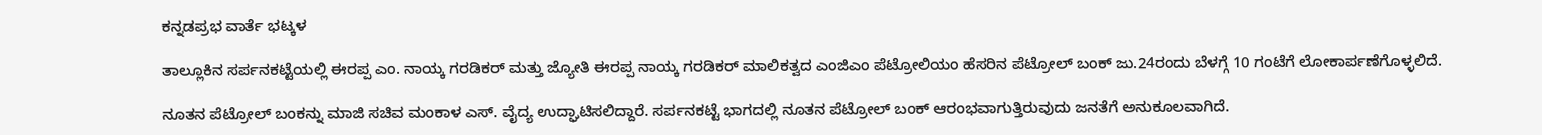ಕನ್ನಡಪ್ರಭ ವಾರ್ತೆ ಭಟ್ಕಳ

ತಾಲ್ಲೂಕಿನ ಸರ್ಪನಕಟ್ಟೆಯಲ್ಲಿ ಈರಪ್ಪ ಎಂ. ನಾಯ್ಕ ಗರಡಿಕರ್ ಮತ್ತು ಜ್ಯೋತಿ ಈರಪ್ಪ ನಾಯ್ಕ ಗರಡಿಕರ್ ಮಾಲಿಕತ್ವದ ಎಂಜಿಎಂ ಪೆಟ್ರೋಲಿಯಂ ಹೆಸರಿನ ಪೆಟ್ರೋಲ್ ಬಂಕ್ ಜು.24ರಂದು ಬೆಳಗ್ಗೆ 10 ಗಂಟೆಗೆ ಲೋಕಾರ್ಪಣೆಗೊಳ್ಳಲಿದೆ.

ನೂತನ ಪೆಟ್ರೋಲ್ ಬಂಕನ್ನು ಮಾಜಿ ಸಚಿವ ಮಂಕಾಳ ಎಸ್. ವೈದ್ಯ ಉದ್ಘಾಟಿಸಲಿದ್ದಾರೆ. ಸರ್ಪನಕಟ್ಟೆ ಭಾಗದಲ್ಲಿ ನೂತನ ಪೆಟ್ರೋಲ್ ಬಂಕ್ ಆರಂಭವಾಗುತ್ತಿರುವುದು ಜನತೆಗೆ ಅನುಕೂಲವಾಗಿದೆ.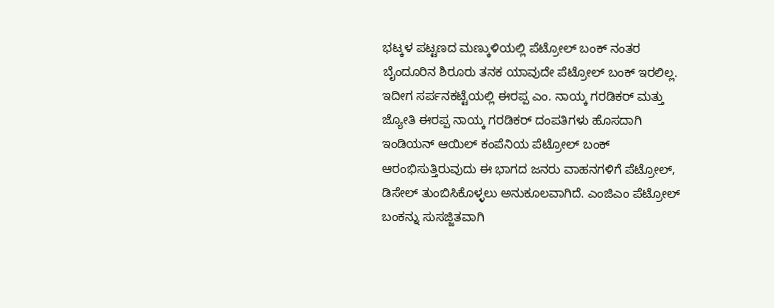ಭಟ್ಕಳ ಪಟ್ಟಣದ ಮಣ್ಕುಳಿಯಲ್ಲಿ ಪೆಟ್ರೋಲ್ ಬಂಕ್ ನಂತರ ಬೈಂದೂರಿನ ಶಿರೂರು ತನಕ ಯಾವುದೇ ಪೆಟ್ರೋಲ್ ಬಂಕ್ ಇರಲಿಲ್ಲ. ಇದೀಗ ಸರ್ಪನಕಟ್ಟೆಯಲ್ಲಿ ಈರಪ್ಪ ಎಂ. ನಾಯ್ಕ ಗರಡಿಕರ್ ಮತ್ತು ಜ್ಯೋತಿ ಈರಪ್ಪ ನಾಯ್ಕ ಗರಡಿಕರ್ ದಂಪತಿಗಳು ಹೊಸದಾಗಿ ಇಂಡಿಯನ್ ಆಯಿಲ್ ಕಂಪೆನಿಯ ಪೆಟ್ರೋಲ್ ಬಂಕ್ ಆರಂಭಿಸುತ್ತಿರುವುದು ಈ ಭಾಗದ ಜನರು ವಾಹನಗಳಿಗೆ ಪೆಟ್ರೋಲ್, ಡಿಸೇಲ್ ತುಂಬಿಸಿಕೊಳ್ಳಲು ಅನುಕೂಲವಾಗಿದೆ. ಎಂಜಿಎಂ ಪೆಟ್ರೋಲ್ ಬಂಕನ್ನು ಸುಸಜ್ಜಿತವಾಗಿ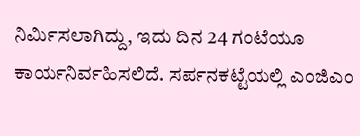ನಿರ್ಮಿಸಲಾಗಿದ್ದು, ಇದು ದಿನ 24 ಗಂಟೆಯೂ ಕಾರ್ಯನಿರ್ವಹಿಸಲಿದೆ. ಸರ್ಪನಕಟ್ಟೆಯಲ್ಲಿ ಎಂಜಿಎಂ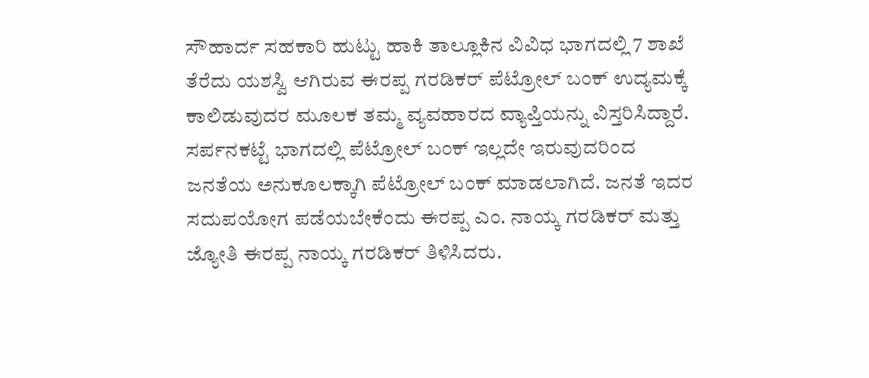ಸೌಹಾರ್ದ ಸಹಕಾರಿ ಹುಟ್ಟು ಹಾಕಿ ತಾಲ್ಲೂಕಿನ ವಿವಿಧ ಭಾಗದಲ್ಲಿ 7 ಶಾಖೆ ತೆರೆದು ಯಶಸ್ವಿ ಆಗಿರುವ ಈರಪ್ಪ ಗರಡಿಕರ್ ಪೆಟ್ರೋಲ್ ಬಂಕ್ ಉದ್ಯಮಕ್ಕೆ ಕಾಲಿಡುವುದರ ಮೂಲಕ ತಮ್ಮ ವ್ಯವಹಾರದ ವ್ಯಾಪ್ತಿಯನ್ನು ವಿಸ್ತರಿಸಿದ್ದಾರೆ. ಸರ್ಪನಕಟ್ಟೆ ಭಾಗದಲ್ಲಿ ಪೆಟ್ರೋಲ್ ಬಂಕ್ ಇಲ್ಲದೇ ಇರುವುದರಿಂದ ಜನತೆಯ ಅನುಕೂಲಕ್ಕಾಗಿ ಪೆಟ್ರೋಲ್ ಬಂಕ್ ಮಾಡಲಾಗಿದೆ. ಜನತೆ ಇದರ ಸದುಪಯೋಗ ಪಡೆಯಬೇಕೆಂದು ಈರಪ್ಪ ಎಂ. ನಾಯ್ಕ ಗರಡಿಕರ್ ಮತ್ತು ಜ್ಯೋತಿ ಈರಪ್ಪ ನಾಯ್ಕ ಗರಡಿಕರ್ ತಿಳಿಸಿದರು.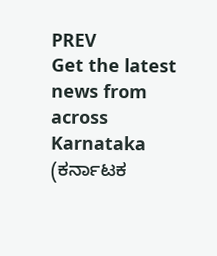PREV
Get the latest news from across Karnataka (ಕರ್ನಾಟಕ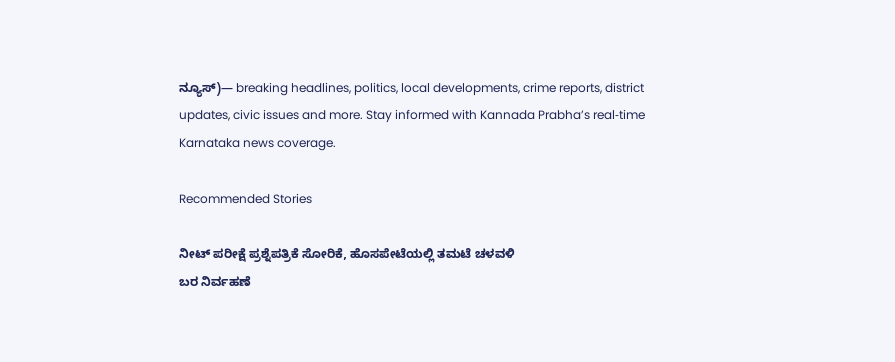ನ್ಯೂಸ್)— breaking headlines, politics, local developments, crime reports, district updates, civic issues and more. Stay informed with Kannada Prabha’s real‑time Karnataka news coverage.

Recommended Stories

ನೀಟ್ ಪರೀಕ್ಷೆ ಪ್ರಶ್ನೆಪತ್ರಿಕೆ ಸೋರಿಕೆ, ಹೊಸಪೇಟೆಯಲ್ಲಿ ತಮಟೆ ಚಳವಳಿ
ಬರ ನಿರ್ವಹಣೆ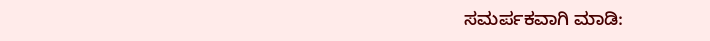ಸಮರ್ಪಕವಾಗಿ ಮಾಡಿ: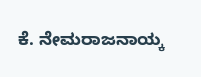ಕೆ. ನೇಮರಾಜನಾಯ್ಕ